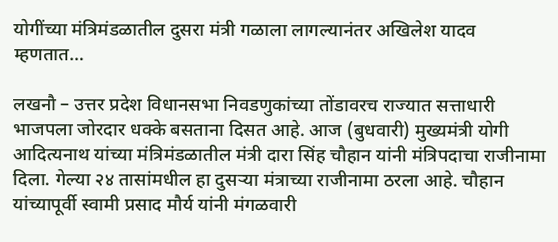योगींच्या मंत्रिमंडळातील दुसरा मंत्री गळाला लागल्यानंतर अखिलेश यादव म्हणतात…

लखनौ – उत्तर प्रदेश विधानसभा निवडणुकांच्या तोंडावरच राज्यात सत्ताधारी भाजपला जोरदार धक्के बसताना दिसत आहे. आज (बुधवारी) मुख्यमंत्री योगी आदित्यनाथ यांच्या मंत्रिमंडळातील मंत्री दारा सिंह चौहान यांनी मंत्रिपदाचा राजीनामा दिला. गेल्या २४ तासांमधील हा दुसऱ्या मंत्राच्या राजीनामा ठरला आहे. चौहान यांच्यापूर्वी स्वामी प्रसाद मौर्य यांनी मंगळवारी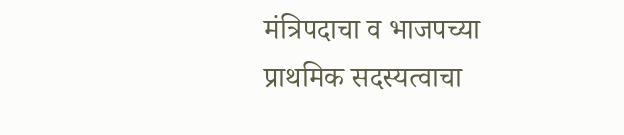मंत्रिपदाचा व भाजपच्या प्राथमिक सदस्यत्वाचा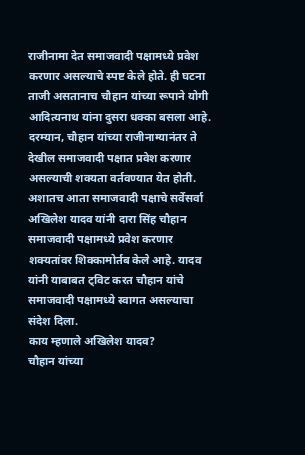राजीनामा देत समाजवादी पक्षामध्ये प्रवेश करणार असल्याचे स्पष्ट केले होते. ही घटना ताजी असतानाच चौहान यांच्या रूपाने योगी आदित्यनाथ यांना दुसरा धक्का बसला आहे.
दरम्यान, चौहान यांच्या राजीनाम्यानंतर ते देखील समाजवादी पक्षात प्रवेश करणार असल्याची शक्यता वर्तवण्यात येत होती. अशातच आता समाजवादी पक्षाचे सर्वेसर्वा अखिलेश यादव यांनी दारा सिंह चौहान समाजवादी पक्षामध्ये प्रवेश करणार शक्यतांवर शिक्कामोर्तब केले आहे. यादव यांनी याबाबत ट्विट करत चौहान यांचे समाजवादी पक्षामध्ये स्वागत असल्याचा संदेश दिला.
काय म्हणाले अखिलेश यादव?
चौहान यांच्या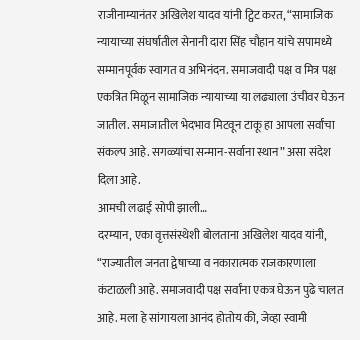राजीनाम्यानंतर अखिलेश यादव यांनी ट्विट करत, “सामाजिक न्यायाच्या संघर्षातील सेनानी दारा सिंह चौहान यांचे सपामध्ये सम्मानपूर्वक स्वागत व अभिनंदन. समाजवादी पक्ष व मित्र पक्ष एकत्रित मिळून सामाजिक न्यायाच्या या लढ्याला उंचीवर घेऊन जातील. समाजातील भेदभाव मिटवून टाकू हा आपला सर्वांचा संकल्प आहे. सगळ्यांचा सन्मान-सर्वाना स्थान” असा संदेश दिला आहे.
आमची लढाई सोपी झाली…
दरम्यान, एका वृत्तसंस्थेशी बोलताना अखिलेश यादव यांनी, “राज्यातील जनता द्वेषाच्या व नकारात्मक राजकारणाला कंटाळली आहे. समाजवादी पक्ष सर्वांना एकत्र घेऊन पुढे चालत आहे. मला हे सांगायला आनंद होतोय की, जेव्हा स्वामी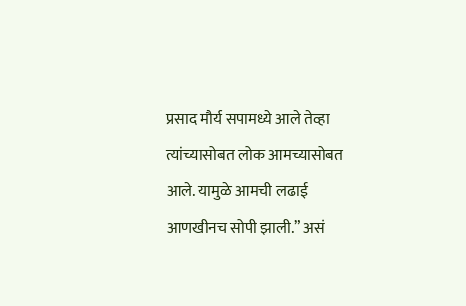प्रसाद मौर्य सपामध्ये आले तेव्हा त्यांच्यासोबत लोक आमच्यासोबत आले. यामुळे आमची लढाई आणखीनच सोपी झाली.” असं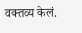वक्तव्य केलं.